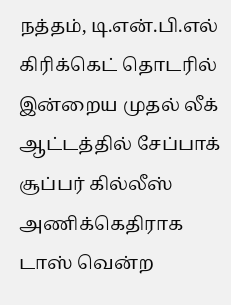நத்தம், டி.என்.பி.எல் கிரிக்கெட் தொடரில் இன்றைய முதல் லீக் ஆட்டத்தில் சேப்பாக் சூப்பர் கில்லீஸ் அணிக்கெதிராக டாஸ் வென்ற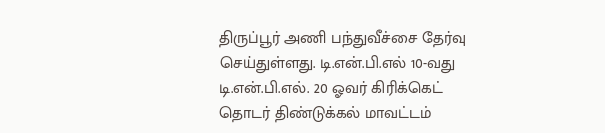திருப்பூர் அணி பந்துவீச்சை தேர்வு செய்துள்ளது. டி.என்.பி.எல் 10-வது டி.என்.பி.எல். 20 ஓவர் கிரிக்கெட் தொடர் திண்டுக்கல் மாவட்டம்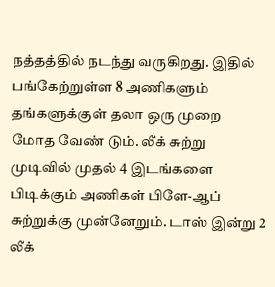நத்தத்தில் நடந்து வருகிறது. இதில் பங்கேற்றுள்ள 8 அணிகளும் தங்களுக்குள் தலா ஒரு முறை மோத வேண் டும். லீக் சுற்று முடிவில் முதல் 4 இடங்களை பிடிக்கும் அணிகள் பிளே-ஆப் சுற்றுக்கு முன்னேறும். டாஸ் இன்று 2 லீக்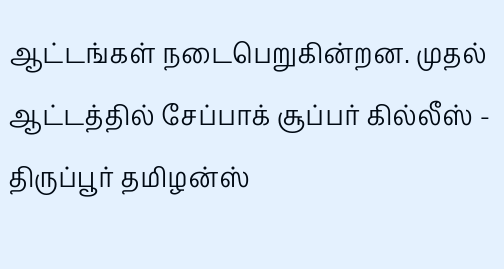ஆட்டங்கள் நடைபெறுகின்றன. முதல் ஆட்டத்தில் சேப்பாக் சூப்பர் கில்லீஸ் - திருப்பூர் தமிழன்ஸ்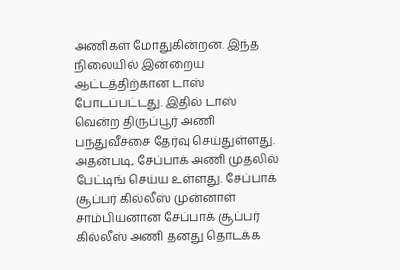அணிகள் மோதுகின்றன. இந்த நிலையில் இன்றைய ஆட்டத்திற்கான டாஸ் போடப்பட்டது. இதில் டாஸ் வென்ற திருப்பூர் அணி பந்துவீச்சை தேர்வு செய்துள்ளது. அதன்படி, சேப்பாக் அணி முதலில் பேட்டிங் செய்ய உள்ளது. சேப்பாக் சூப்பர் கில்லீஸ் முன்னாள் சாம்பியனான சேப்பாக் சூப்பர் கில்லீஸ் அணி தனது தொடக்க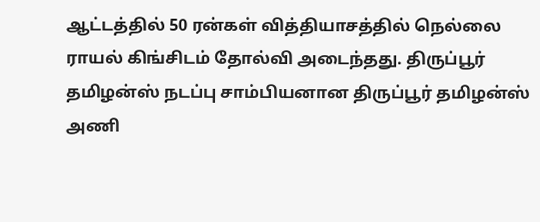ஆட்டத்தில் 50 ரன்கள் வித்தியாசத்தில் நெல்லை ராயல் கிங்சிடம் தோல்வி அடைந்தது. திருப்பூர் தமிழன்ஸ் நடப்பு சாம்பியனான திருப்பூர் தமிழன்ஸ் அணி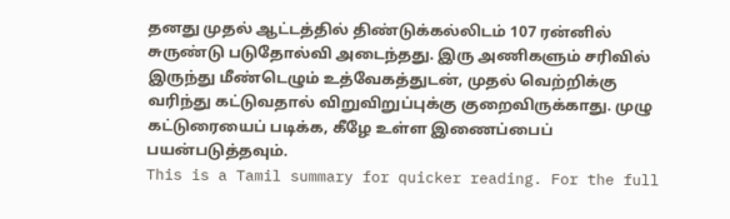தனது முதல் ஆட்டத்தில் திண்டுக்கல்லிடம் 107 ரன்னில் சுருண்டு படுதோல்வி அடைந்தது. இரு அணிகளும் சரிவில் இருந்து மீண்டெழும் உத்வேகத்துடன், முதல் வெற்றிக்கு வரிந்து கட்டுவதால் விறுவிறுப்புக்கு குறைவிருக்காது. முழு கட்டுரையைப் படிக்க, கீழே உள்ள இணைப்பைப் பயன்படுத்தவும்.
This is a Tamil summary for quicker reading. For the full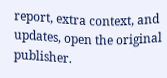report, extra context, and updates, open the original publisher.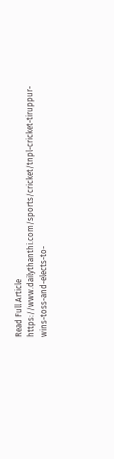Read Full Article
https://www.dailythanthi.com/sports/cricket/tnpl-cricket-tiruppur-wins-toss-and-elects-to-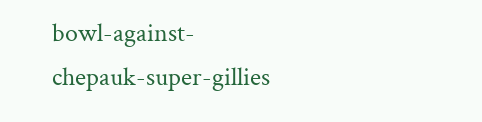bowl-against-chepauk-super-gillies